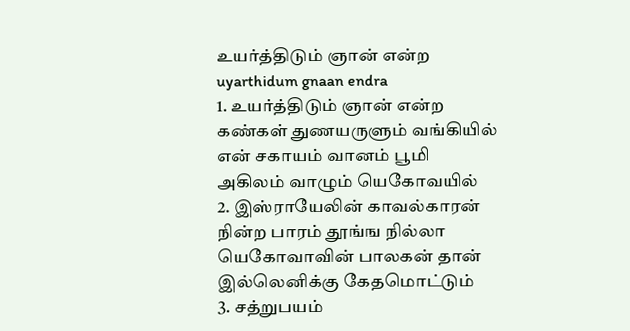உயர்த்திடும் ஞான் என்ற
uyarthidum gnaan endra
1. உயர்த்திடும் ஞான் என்ற கண்கள் துணயருளும் வங்கியில் என் சகாயம் வானம் பூமி அகிலம் வாழும் யெகோவயில்
2. இஸ்ராயேலின் காவல்காரன் நின்ற பாரம் தூங்ங நில்லா யெகோவாவின் பாலகன் தான் இல்லெனிக்கு கேதமொட்டும்
3. சத்றுபயம்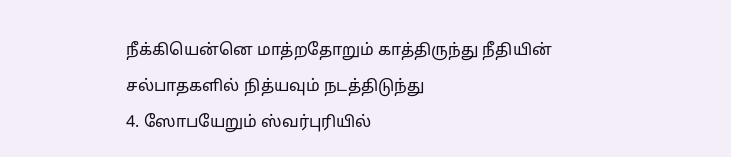நீக்கியென்னெ மாத்றதோறும் காத்திருந்து நீதியின் சல்பாதகளில் நித்யவும் நடத்திடுந்து
4. ஸோபயேறும் ஸ்வர்புரியில்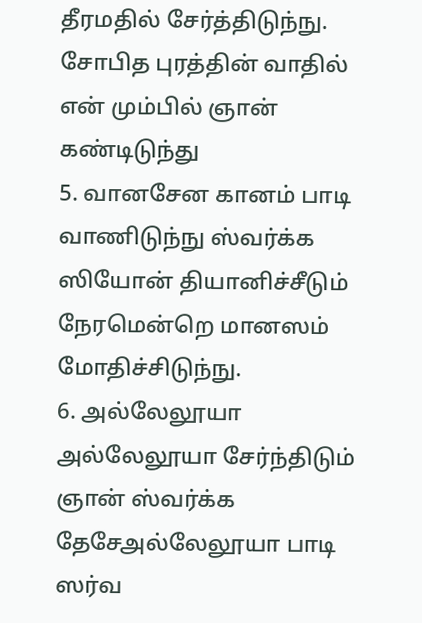தீரமதில் சேர்த்திடுந்நு. சோபித புரத்தின் வாதில் என் மும்பில் ஞான் கண்டிடுந்து
5. வானசேன கானம் பாடி வாணிடுந்நு ஸ்வர்க்க ஸியோன் தியானிச்சீடும் நேரமென்றெ மானஸம் மோதிச்சிடுந்நு.
6. அல்லேலூயா அல்லேலூயா சேர்ந்திடும் ஞான் ஸ்வர்க்க தேசேஅல்லேலூயா பாடி ஸர்வ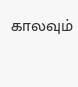காலவும்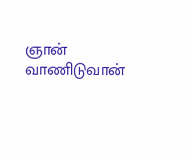ஞான் வாணிடுவான்